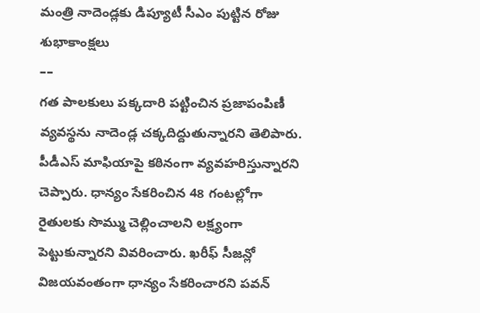మంత్రి నాదెండ్లకు డిప్యూటీ సీఎం పుట్టిన రోజు శుభాకాంక్షలు
––
గత పాలకులు పక్కదారి పట్టించిన ప్రజాపంపిణీ వ్యవస్థను నాదెండ్ల చక్కదిద్దుతున్నారని తెలిపారు. పీడీఎస్ మాఫియాపై కఠినంగా వ్యవహరిస్తున్నారని చెప్పారు. ధాన్యం సేకరించిన 48 గంటల్లోగా రైతులకు సొమ్ము చెల్లించాలని లక్ష్యంగా పెట్టుకున్నారని వివరించారు. ఖరీఫ్ సీజన్లో విజయవంతంగా ధాన్యం సేకరించారని పవన్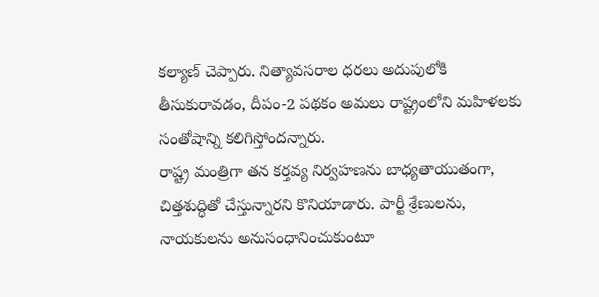కల్యాణ్ చెప్పారు. నిత్యావసరాల ధరలు అదుపులోకి తీసుకురావడం, దీపం-2 పథకం అమలు రాష్ట్రంలోని మహిళలకు సంతోషాన్ని కలిగిస్తోందన్నారు.
రాష్ట్ర మంత్రిగా తన కర్తవ్య నిర్వహణను బాధ్యతాయుతంగా, చిత్తశుద్ధితో చేస్తున్నారని కొనియాడారు. పార్టీ శ్రేణులను, నాయకులను అనుసంధానించుకుంటూ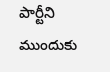పార్టీని ముందుకు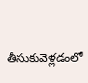తీసుకువెళ్లడంలో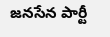జనసేన పార్టీ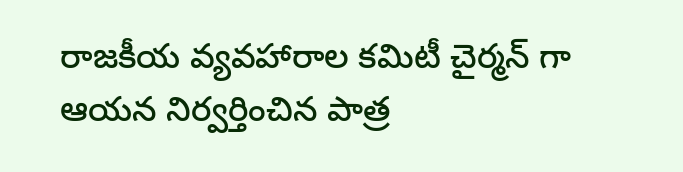రాజకీయ వ్యవహారాల కమిటీ చైర్మన్ గా ఆయన నిర్వర్తించిన పాత్ర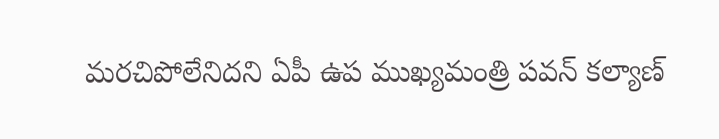మరచిపోలేనిదని ఏపీ ఉప ముఖ్యమంత్రి పవన్ కల్యాణ్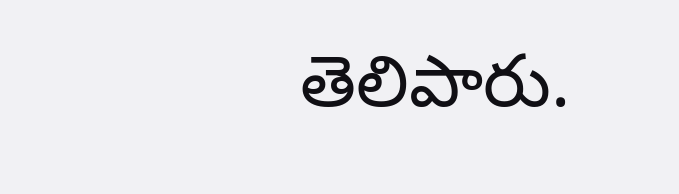తెలిపారు.